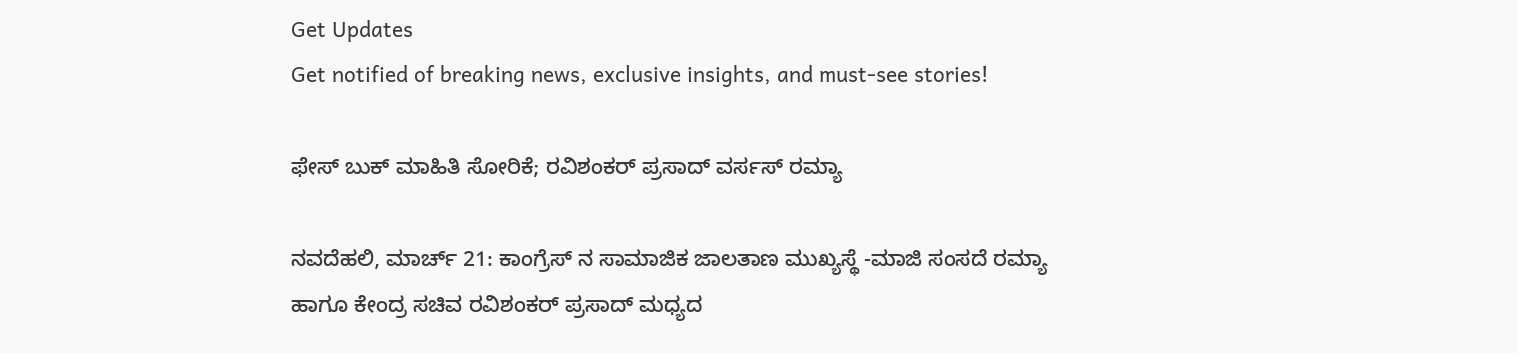Get Updates
Get notified of breaking news, exclusive insights, and must-see stories!

ಫೇಸ್ ಬುಕ್ ಮಾಹಿತಿ ಸೋರಿಕೆ; ರವಿಶಂಕರ್ ಪ್ರಸಾದ್ ವರ್ಸಸ್ ರಮ್ಯಾ

ನವದೆಹಲಿ, ಮಾರ್ಚ್ 21: ಕಾಂಗ್ರೆಸ್ ನ ಸಾಮಾಜಿಕ ಜಾಲತಾಣ ಮುಖ್ಯಸ್ಥೆ -ಮಾಜಿ ಸಂಸದೆ ರಮ್ಯಾ ಹಾಗೂ ಕೇಂದ್ರ ಸಚಿವ ರವಿಶಂಕರ್ ಪ್ರಸಾದ್ ಮಧ್ಯದ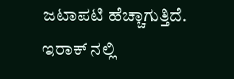ಜಟಾಪಟಿ ಹೆಚ್ಚಾಗುತ್ತಿದೆ. ಇರಾಕ್ ನಲ್ಲಿ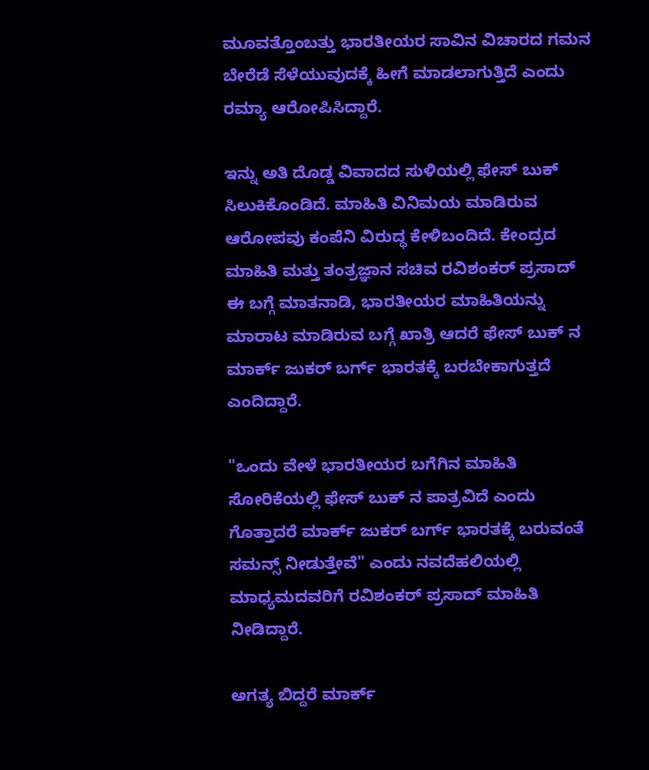ಮೂವತ್ತೊಂಬತ್ತು ಭಾರತೀಯರ ಸಾವಿನ ವಿಚಾರದ ಗಮನ ಬೇರೆಡೆ ಸೆಳೆಯುವುದಕ್ಕೆ ಹೀಗೆ ಮಾಡಲಾಗುತ್ತಿದೆ ಎಂದು ರಮ್ಯಾ ಆರೋಪಿಸಿದ್ದಾರೆ.

ಇನ್ನು ಅತಿ ದೊಡ್ಡ ವಿವಾದದ ಸುಳಿಯಲ್ಲಿ ಫೇಸ್ ಬುಕ್ ಸಿಲುಕಿಕೊಂಡಿದೆ. ಮಾಹಿತಿ ವಿನಿಮಯ ಮಾಡಿರುವ ಆರೋಪವು ಕಂಪೆನಿ ವಿರುದ್ಧ ಕೇಳಿಬಂದಿದೆ. ಕೇಂದ್ರದ ಮಾಹಿತಿ ಮತ್ತು ತಂತ್ರಜ್ಞಾನ ಸಚಿವ ರವಿಶಂಕರ್ ಪ್ರಸಾದ್ ಈ ಬಗ್ಗೆ ಮಾತನಾಡಿ, ಭಾರತೀಯರ ಮಾಹಿತಿಯನ್ನು ಮಾರಾಟ ಮಾಡಿರುವ ಬಗ್ಗೆ ಖಾತ್ರಿ ಆದರೆ ಫೇಸ್ ಬುಕ್ ನ ಮಾರ್ಕ್ ಜುಕರ್ ಬರ್ಗ್ ಭಾರತಕ್ಕೆ ಬರಬೇಕಾಗುತ್ತದೆ ಎಂದಿದ್ದಾರೆ.

"ಒಂದು ವೇಳೆ ಭಾರತೀಯರ ಬಗೆಗಿನ ಮಾಹಿತಿ ಸೋರಿಕೆಯಲ್ಲಿ ಫೇಸ್ ಬುಕ್ ನ ಪಾತ್ರವಿದೆ ಎಂದು ಗೊತ್ತಾದರೆ ಮಾರ್ಕ್ ಜುಕರ್ ಬರ್ಗ್ ಭಾರತಕ್ಕೆ ಬರುವಂತೆ ಸಮನ್ಸ್ ನೀಡುತ್ತೇವೆ" ಎಂದು ನವದೆಹಲಿಯಲ್ಲಿ ಮಾಧ್ಯಮದವರಿಗೆ ರವಿಶಂಕರ್ ಪ್ರಸಾದ್ ಮಾಹಿತಿ ನೀಡಿದ್ದಾರೆ.

ಅಗತ್ಯ ಬಿದ್ದರೆ ಮಾರ್ಕ್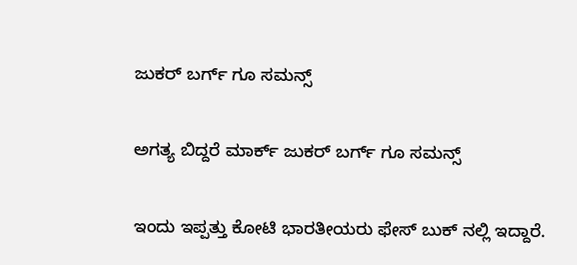ಜುಕರ್ ಬರ್ಗ್ ಗೂ ಸಮನ್ಸ್

ಅಗತ್ಯ ಬಿದ್ದರೆ ಮಾರ್ಕ್ ಜುಕರ್ ಬರ್ಗ್ ಗೂ ಸಮನ್ಸ್

ಇಂದು ಇಪ್ಪತ್ತು ಕೋಟಿ ಭಾರತೀಯರು ಫೇಸ್ ಬುಕ್ ನಲ್ಲಿ ಇದ್ದಾರೆ.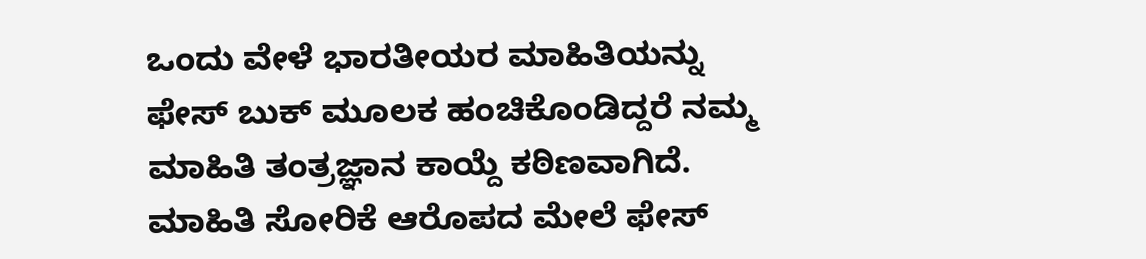ಒಂದು ವೇಳೆ ಭಾರತೀಯರ ಮಾಹಿತಿಯನ್ನು ಫೇಸ್ ಬುಕ್ ಮೂಲಕ ಹಂಚಿಕೊಂಡಿದ್ದರೆ ನಮ್ಮ ಮಾಹಿತಿ ತಂತ್ರಜ್ಞಾನ ಕಾಯ್ದೆ ಕಠಿಣವಾಗಿದೆ. ಮಾಹಿತಿ ಸೋರಿಕೆ ಆರೊಪದ ಮೇಲೆ ಫೇಸ್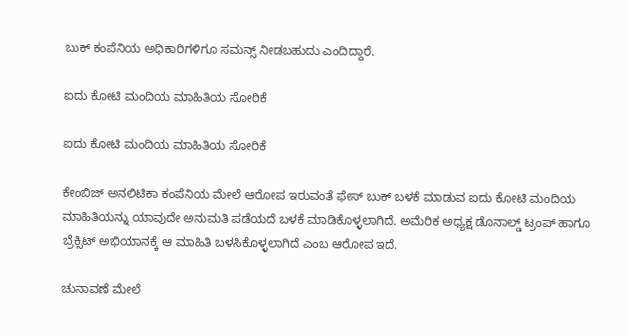ಬುಕ್ ಕಂಪೆನಿಯ ಅಧಿಕಾರಿಗಳಿಗೂ ಸಮನ್ಸ್ ನೀಡಬಹುದು ಎಂದಿದ್ದಾರೆ.

ಐದು ಕೋಟಿ ಮಂದಿಯ ಮಾಹಿತಿಯ ಸೋರಿಕೆ

ಐದು ಕೋಟಿ ಮಂದಿಯ ಮಾಹಿತಿಯ ಸೋರಿಕೆ

ಕೇಂಬಿಜ್ ಅನಲಿಟಿಕಾ ಕಂಪೆನಿಯ ಮೇಲೆ ಆರೋಪ ಇರುವಂತೆ ಫೇಸ್ ಬುಕ್ ಬಳಕೆ ಮಾಡುವ ಐದು ಕೋಟಿ ಮಂದಿಯ ಮಾಹಿತಿಯನ್ನು ಯಾವುದೇ ಅನುಮತಿ ಪಡೆಯದೆ ಬಳಕೆ ಮಾಡಿಕೊಳ್ಳಲಾಗಿದೆ. ಅಮೆರಿಕ ಅಧ್ಯಕ್ಷ ಡೊನಾಲ್ಡ್ ಟ್ರಂಪ್ ಹಾಗೂ ಬ್ರೆಕ್ಸಿಟ್ ಅಭಿಯಾನಕ್ಕೆ ಆ ಮಾಹಿತಿ ಬಳಸಿಕೊಳ್ಳಲಾಗಿದೆ ಎಂಬ ಆರೋಪ ಇದೆ.

ಚುನಾವಣೆ ಮೇಲೆ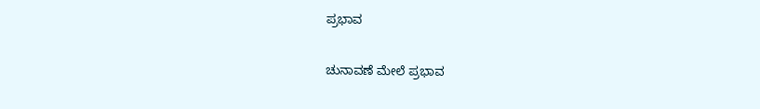ಪ್ರಭಾವ

ಚುನಾವಣೆ ಮೇಲೆ ಪ್ರಭಾವ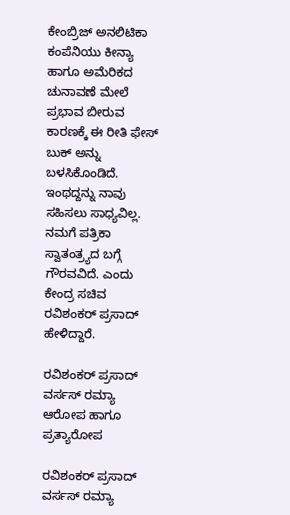ಕೇಂಬ್ರಿಜ್ ಅನಲಿಟಿಕಾ ಕಂಪೆನಿಯು ಕೀನ್ಯಾ ಹಾಗೂ ಅಮೆರಿಕದ ಚುನಾವಣೆ ಮೇಲೆ ಪ್ರಭಾವ ಬೀರುವ ಕಾರಣಕ್ಕೆ ಈ ರೀತಿ ಫೇಸ್ ಬುಕ್ ಅನ್ನು ಬಳಸಿಕೊಂಡಿದೆ. ಇಂಥದ್ದನ್ನು ನಾವು ಸಹಿಸಲು ಸಾಧ್ಯವಿಲ್ಲ. ನಮಗೆ ಪತ್ರಿಕಾ ಸ್ವಾತಂತ್ರ್ಯದ ಬಗ್ಗೆ ಗೌರವವಿದೆ. ಎಂದು ಕೇಂದ್ರ ಸಚಿವ ರವಿಶಂಕರ್ ಪ್ರಸಾದ್ ಹೇಳಿದ್ದಾರೆ.

ರವಿಶಂಕರ್ ಪ್ರಸಾದ್ ವರ್ಸಸ್ ರಮ್ಯಾ ಆರೋಪ ಹಾಗೂ ಪ್ರತ್ಯಾರೋಪ

ರವಿಶಂಕರ್ ಪ್ರಸಾದ್ ವರ್ಸಸ್ ರಮ್ಯಾ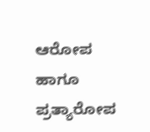ಆರೋಪ ಹಾಗೂ ಪ್ರತ್ಯಾರೋಪ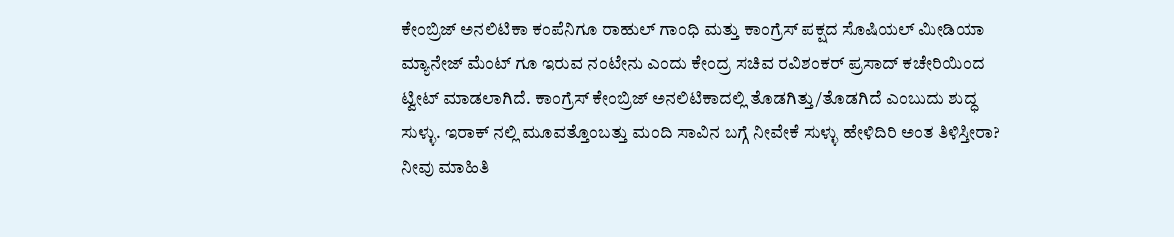ಕೇಂಬ್ರಿಜ್ ಅನಲಿಟಿಕಾ ಕಂಪೆನಿಗೂ ರಾಹುಲ್ ಗಾಂಧಿ ಮತ್ತು ಕಾಂಗ್ರೆಸ್ ಪಕ್ಷದ ಸೊಷಿಯಲ್ ಮೀಡಿಯಾ ಮ್ಯಾನೇಜ್ ಮೆಂಟ್ ಗೂ ಇರುವ ನಂಟೇನು ಎಂದು ಕೇಂದ್ರ ಸಚಿವ ರವಿಶಂಕರ್ ಪ್ರಸಾದ್ ಕಚೇರಿಯಿಂದ ಟ್ವೀಟ್ ಮಾಡಲಾಗಿದೆ. ಕಾಂಗ್ರೆಸ್ ಕೇಂಬ್ರಿಜ್ ಅನಲಿಟಿಕಾದಲ್ಲಿ ತೊಡಗಿತ್ತು/ತೊಡಗಿದೆ ಎಂಬುದು ಶುದ್ಧ ಸುಳ್ಳು. ಇರಾಕ್ ನಲ್ಲಿ ಮೂವತ್ತೊಂಬತ್ತು ಮಂದಿ ಸಾವಿನ ಬಗ್ಗೆ ನೀವೇಕೆ ಸುಳ್ಳು ಹೇಳಿದಿರಿ ಅಂತ ತಿಳಿಸ್ತೀರಾ? ನೀವು ಮಾಹಿತಿ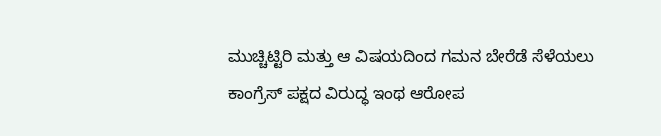ಮುಚ್ಚಿಟ್ಟಿರಿ ಮತ್ತು ಆ ವಿಷಯದಿಂದ ಗಮನ ಬೇರೆಡೆ ಸೆಳೆಯಲು ಕಾಂಗ್ರೆಸ್ ಪಕ್ಷದ ವಿರುದ್ಧ ಇಂಥ ಆರೋಪ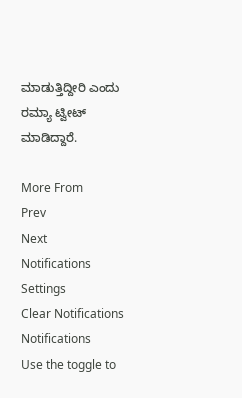ಮಾಡುತ್ತಿದ್ದೀರಿ ಎಂದು ರಮ್ಯಾ ಟ್ವೀಟ್ ಮಾಡಿದ್ದಾರೆ.

More From
Prev
Next
Notifications
Settings
Clear Notifications
Notifications
Use the toggle to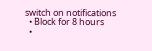switch on notifications
  • Block for 8 hours
  •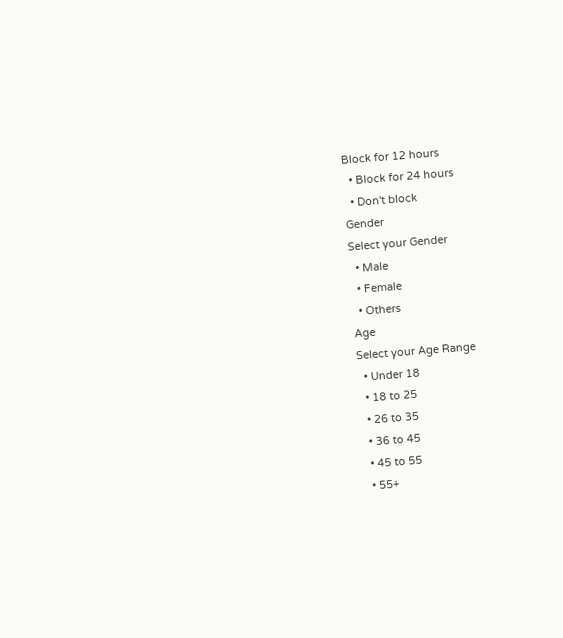Block for 12 hours
  • Block for 24 hours
  • Don't block
Gender
Select your Gender
  • Male
  • Female
  • Others
Age
Select your Age Range
  • Under 18
  • 18 to 25
  • 26 to 35
  • 36 to 45
  • 45 to 55
  • 55+